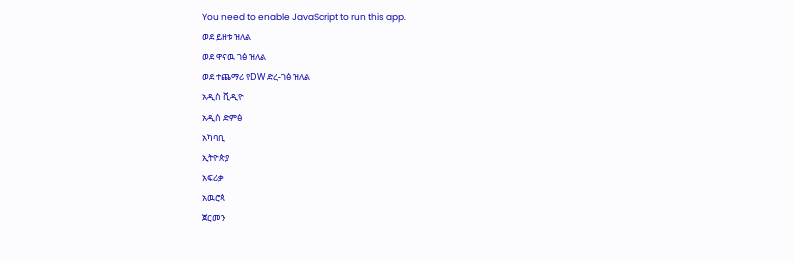You need to enable JavaScript to run this app.
ወደ ይዘቱ ዝለል
ወደ ዋናዉ ገፅ ዝለል
ወደ ተጨማሪ የDW ድረ-ገፅ ዝለል
አዲስ ቪዲዮ
አዲስ ድምፅ
አካባቢ
ኢትዮጵያ
አፍሪቃ
አዉሮጳ
ጀርመን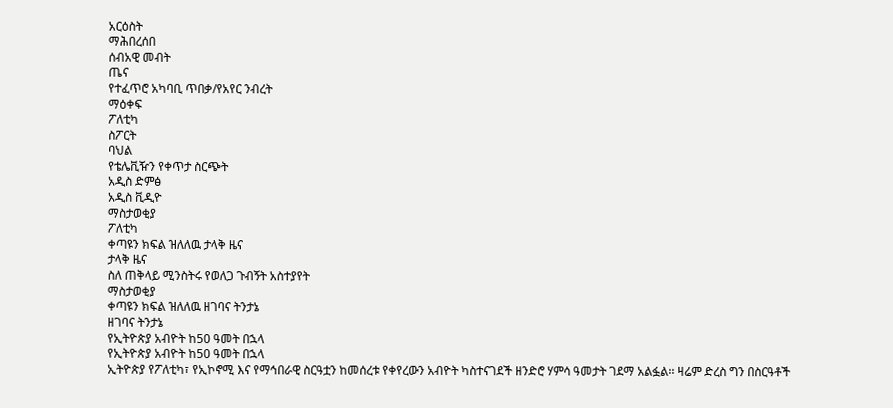አርዕስት
ማሕበረሰበ
ሰብአዊ መብት
ጤና
የተፈጥሮ አካባቢ ጥበቃ/የአየር ንብረት
ማዕቀፍ
ፖለቲካ
ስፖርት
ባህል
የቴሌቪዥን የቀጥታ ስርጭት
አዲስ ድምፅ
አዲስ ቪዲዮ
ማስታወቂያ
ፖለቲካ
ቀጣዩን ክፍል ዝለለዉ ታላቅ ዜና
ታላቅ ዜና
ስለ ጠቅላይ ሚንስትሩ የወለጋ ጉብኝት አስተያየት
ማስታወቂያ
ቀጣዩን ክፍል ዝለለዉ ዘገባና ትንታኔ
ዘገባና ትንታኔ
የኢትዮጵያ አብዮት ከ50 ዓመት በኋላ
የኢትዮጵያ አብዮት ከ50 ዓመት በኋላ
ኢትዮጵያ የፖለቲካ፣ የኢኮኖሚ እና የማኅበራዊ ስርዓቷን ከመሰረቱ የቀየረውን አብዮት ካስተናገደች ዘንድሮ ሃምሳ ዓመታት ገደማ አልፏል፡፡ ዛሬም ድረስ ግን በስርዓቶች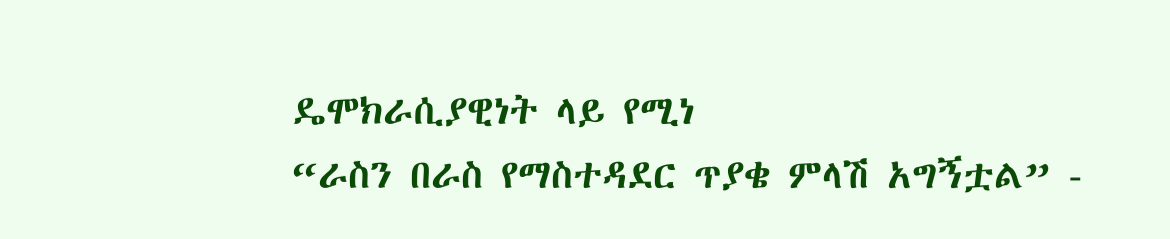ዴሞክራሲያዊነት ላይ የሚነ
“ራስን በራስ የማስተዳደር ጥያቄ ምላሽ አግኝቷል” -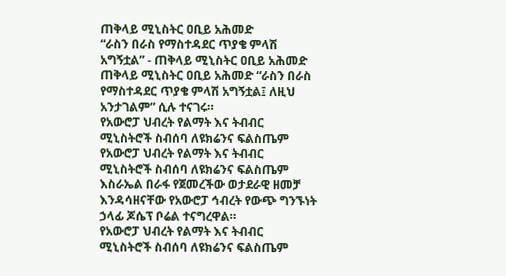ጠቅላይ ሚኒስትር ዐቢይ አሕመድ
“ራስን በራስ የማስተዳደር ጥያቄ ምላሽ አግኝቷል” - ጠቅላይ ሚኒስትር ዐቢይ አሕመድ
ጠቅላይ ሚኒስትር ዐቢይ አሕመድ “ራስን በራስ የማስተዳደር ጥያቄ ምላሽ አግኝቷል፤ ለዚህ አንታገልም” ሲሉ ተናገሩ።
የአውሮፓ ህብረት የልማት እና ትብብር ሚኒስትሮች ስብሰባ ለዩክሬንና ፍልስጤም
የአውሮፓ ህብረት የልማት እና ትብብር ሚኒስትሮች ስብሰባ ለዩክሬንና ፍልስጤም
እስራኤል በራፋ የጀመረችው ወታደራዊ ዘመቻ እንዳሳዘናቸው የአውሮፓ ኅብረት የውጭ ግንኙነት ኃላፊ ጆሴፕ ቦሬል ተናግረዋል።
የአውሮፓ ህብረት የልማት እና ትብብር ሚኒስትሮች ስብሰባ ለዩክሬንና ፍልስጤም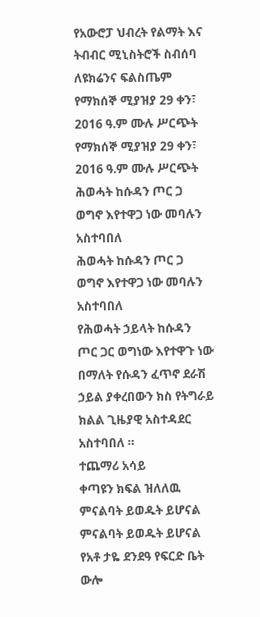የአውሮፓ ህብረት የልማት እና ትብብር ሚኒስትሮች ስብሰባ ለዩክሬንና ፍልስጤም
የማክሰኞ ሚያዝያ 29 ቀን፣ 2016 ዓ.ም ሙሉ ሥርጭት
የማክሰኞ ሚያዝያ 29 ቀን፣ 2016 ዓ.ም ሙሉ ሥርጭት
ሕወሓት ከሱዳን ጦር ጋ ወግኖ እየተዋጋ ነው መባሉን አስተባበለ
ሕወሓት ከሱዳን ጦር ጋ ወግኖ እየተዋጋ ነው መባሉን አስተባበለ
የሕወሓት ኃይላት ከሱዳን ጦር ጋር ወግነው እየተዋጉ ነው በማለት የሱዳን ፈጥኖ ደራሽ ኃይል ያቀረበውን ክስ የትግራይ ክልል ጊዜያዊ አስተዳደር አስተባበለ ።
ተጨማሪ አሳይ
ቀጣዩን ክፍል ዝለለዉ ምናልባት ይወዱት ይሆናል
ምናልባት ይወዱት ይሆናል
የአቶ ታዬ ደንደዓ የፍርድ ቤት ውሎ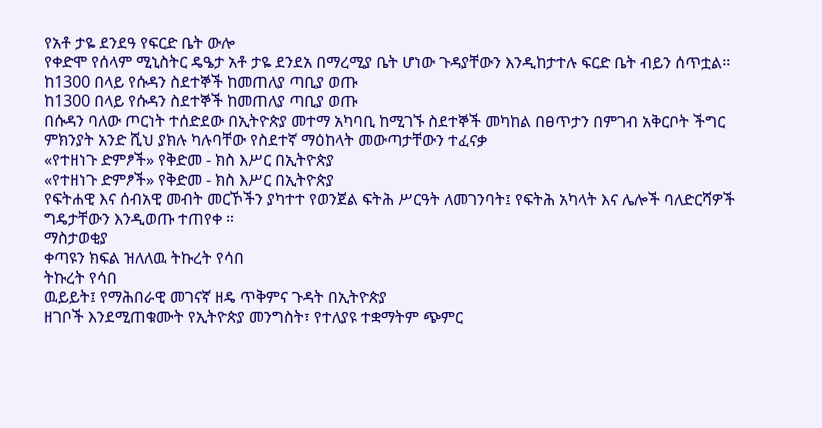የአቶ ታዬ ደንደዓ የፍርድ ቤት ውሎ
የቀድሞ የሰላም ሚኒስትር ዴዔታ አቶ ታዬ ደንደአ በማረሚያ ቤት ሆነው ጉዳያቸውን እንዲከታተሉ ፍርድ ቤት ብይን ሰጥቷል፡፡
ከ1300 በላይ የሱዳን ስደተኞች ከመጠለያ ጣቢያ ወጡ
ከ1300 በላይ የሱዳን ስደተኞች ከመጠለያ ጣቢያ ወጡ
በሱዳን ባለው ጦርነት ተሰድደው በኢትዮጵያ መተማ አካባቢ ከሚገኙ ስደተኞች መካከል በፀጥታን በምገብ አቅርቦት ችግር ምክንያት አንድ ሺህ ያክሉ ካሉባቸው የስደተኛ ማዕከላት መውጣታቸውን ተፈናቃ
«የተዘነጉ ድምፆች» የቅድመ - ክስ እሥር በኢትዮጵያ
«የተዘነጉ ድምፆች» የቅድመ - ክስ እሥር በኢትዮጵያ
የፍትሐዊ እና ሰብአዊ መብት መርኾችን ያካተተ የወንጀል ፍትሕ ሥርዓት ለመገንባት፤ የፍትሕ አካላት እና ሌሎች ባለድርሻዎች ግዴታቸውን እንዲወጡ ተጠየቀ ።
ማስታወቂያ
ቀጣዩን ክፍል ዝለለዉ ትኩረት የሳበ
ትኩረት የሳበ
ዉይይት፤ የማሕበራዊ መገናኛ ዘዴ ጥቅምና ጉዳት በኢትዮጵያ
ዘገቦች እንደሚጠቁሙት የኢትዮጵያ መንግስት፣ የተለያዩ ተቋማትም ጭምር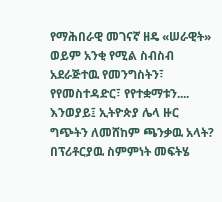የማሕበራዊ መገናኛ ዘዴ «ሠራዊት» ወይም አንቂ የሚል ስብስብ አደራጅተዉ የመንግስትን፣ የየመስተዳድር፣ የየተቋማቱን....
እንወያይ፤ ኢትዮጵያ ሌላ ዙር ግጭትን ለመሸከም ጫንቃዉ አላት?
በፕሪቶርያዉ ስምምነት መፍትሄ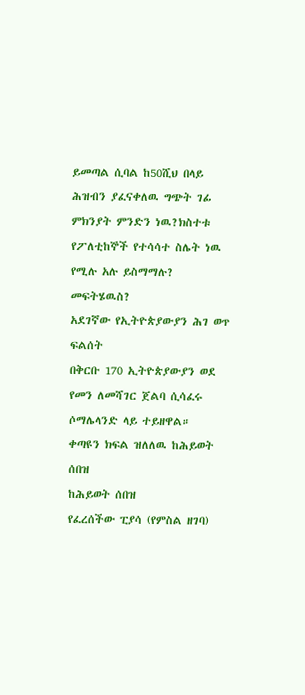ይመጣል ሲባል ከ50ሺህ በላይ ሕዝብን ያፈናቀለዉ ግጭት ገፊ ምክንያት ምንድን ነዉ?ክስተቱ የፖለቲከኞች የተሳሳተ ስሌት ነዉ የሚሉ አሉ ይስማማሉ? መፍትሄዉስ?
አደገኛው የኢትዮጵያውያን ሕገ ወጥ ፍልሰት
በቅርቡ 170 ኢትዮጵያውያን ወደ የመን ለመሻገር ጀልባ ሲሳፈሩ ሶማሌላንድ ላይ ተይዘዋል።
ቀጣዩን ክፍል ዝለለዉ ከሕይወት ሰበዝ
ከሕይወት ሰበዝ
የፈረሰችው ፒያሳ (የምስል ዘገባ)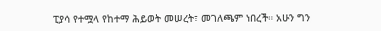ፒያሳ የተሟላ የከተማ ሕይወት መሠረት፣ መገለጫም ነበረች። አሁን ግን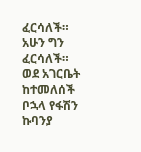ፈርሳለች። አሁን ግን ፈርሳለች።
ወደ አገርቤት ከተመለሰች ቦኋላ የፋሽን ኩባንያ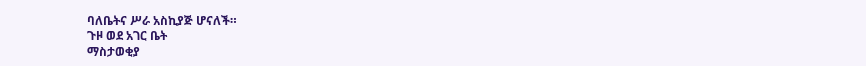ባለቤትና ሥራ አስኪያጅ ሆናለች።
ጉዞ ወደ አገር ቤት
ማስታወቂያ